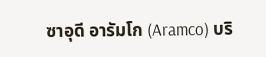ซาอุดี อารัมโก (Aramco) บริ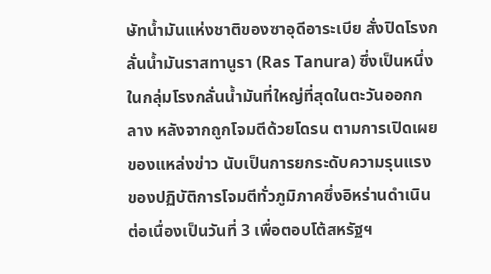ษัทน้ำมันแห่งชาติของซาอุดีอาระเบีย สั่งปิดโรงกลั่นน้ำมันราสทานูรา (Ras Tanura) ซึ่งเป็นหนึ่งในกลุ่มโรงกลั่นน้ำมันที่ใหญ่ที่สุดในตะวันออกกลาง หลังจากถูกโจมตีด้วยโดรน ตามการเปิดเผยของแหล่งข่าว นับเป็นการยกระดับความรุนแรงของปฏิบัติการโจมตีทั่วภูมิภาคซึ่งอิหร่านดำเนินต่อเนื่องเป็นวันที่ 3 เพื่อตอบโต้สหรัฐฯ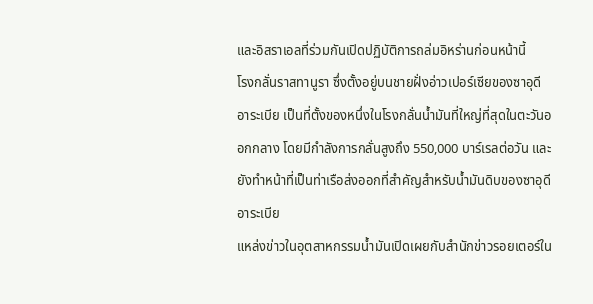และอิสราเอลที่ร่วมกันเปิดปฏิบัติการถล่มอิหร่านก่อนหน้านี้
โรงกลั่นราสทานูรา ซึ่งตั้งอยู่บนชายฝั่งอ่าวเปอร์เซียของซาอุดีอาระเบีย เป็นที่ตั้งของหนึ่งในโรงกลั่นน้ำมันที่ใหญ่ที่สุดในตะวันออกกลาง โดยมีกำลังการกลั่นสูงถึง 550,000 บาร์เรลต่อวัน และยังทำหน้าที่เป็นท่าเรือส่งออกที่สำคัญสำหรับน้ำมันดิบของซาอุดีอาระเบีย
แหล่งข่าวในอุตสาหกรรมน้ำมันเปิดเผยกับสำนักข่าวรอยเตอร์ใน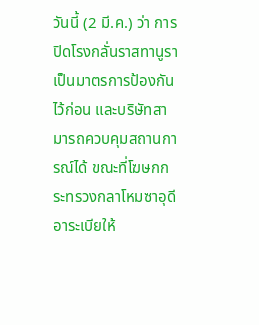วันนี้ (2 มี.ค.) ว่า การปิดโรงกลั่นราสทานูราเป็นมาตรการป้องกันไว้ก่อน และบริษัทสามารถควบคุมสถานการณ์ได้ ขณะที่โฆษกกระทรวงกลาโหมซาอุดีอาระเบียให้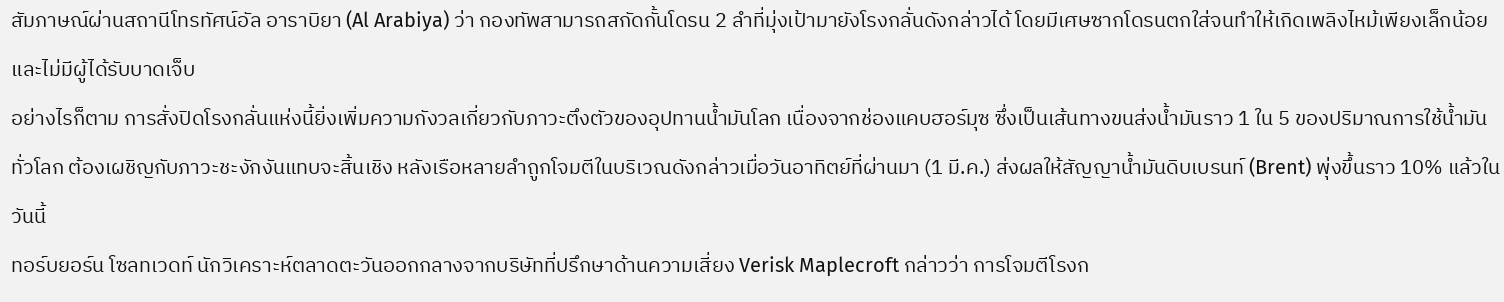สัมภาษณ์ผ่านสถานีโทรทัศน์อัล อาราบิยา (Al Arabiya) ว่า กองทัพสามารถสกัดกั้นโดรน 2 ลำที่มุ่งเป้ามายังโรงกลั่นดังกล่าวได้ โดยมีเศษซากโดรนตกใส่จนทำให้เกิดเพลิงไหม้เพียงเล็กน้อย และไม่มีผู้ได้รับบาดเจ็บ
อย่างไรก็ตาม การสั่งปิดโรงกลั่นแห่งนี้ยิ่งเพิ่มความกังวลเกี่ยวกับภาวะตึงตัวของอุปทานน้ำมันโลก เนื่องจากช่องแคบฮอร์มุซ ซึ่งเป็นเส้นทางขนส่งน้ำมันราว 1 ใน 5 ของปริมาณการใช้น้ำมันทั่วโลก ต้องเผชิญกับภาวะชะงักงันแทบจะสิ้นเชิง หลังเรือหลายลำถูกโจมตีในบริเวณดังกล่าวเมื่อวันอาทิตย์ที่ผ่านมา (1 มี.ค.) ส่งผลให้สัญญาน้ำมันดิบเบรนท์ (Brent) พุ่งขึ้นราว 10% แล้วในวันนี้
ทอร์บยอร์น โซลทเวดท์ นักวิเคราะห์ตลาดตะวันออกกลางจากบริษัทที่ปรึกษาด้านความเสี่ยง Verisk Maplecroft กล่าวว่า การโจมตีโรงก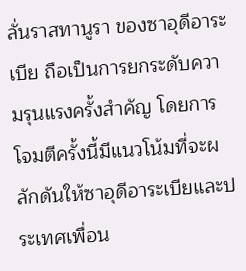ลั่นราสทานูรา ของซาอุดีอาระเบีย ถือเป็นการยกระดับความรุนแรงครั้งสำคัญ โดยการโจมตีครั้งนี้มีแนวโน้มที่จะผลักดันให้ซาอุดีอาระเบียและประเทศเพื่อน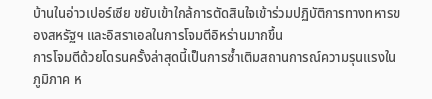บ้านในอ่าวเปอร์เซีย ขยับเข้าใกล้การตัดสินใจเข้าร่วมปฏิบัติการทางทหารของสหรัฐฯ และอิสราเอลในการโจมตีอิหร่านมากขึ้น
การโจมตีด้วยโดรนครั้งล่าสุดนี้เป็นการซ้ำเติมสถานการณ์ความรุนแรงในภูมิภาค ห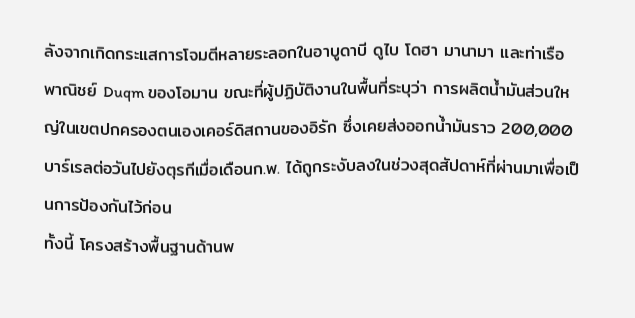ลังจากเกิดกระแสการโจมตีหลายระลอกในอาบูดาบี ดูไบ โดฮา มานามา และท่าเรือพาณิชย์ Duqm ของโอมาน ขณะที่ผู้ปฏิบัติงานในพื้นที่ระบุว่า การผลิตน้ำมันส่วนใหญ่ในเขตปกครองตนเองเคอร์ดิสถานของอิรัก ซึ่งเคยส่งออกน้ำมันราว 200,000 บาร์เรลต่อวันไปยังตุรกีเมื่อเดือนก.พ. ได้ถูกระงับลงในช่วงสุดสัปดาห์ที่ผ่านมาเพื่อเป็นการป้องกันไว้ก่อน
ทั้งนี้ โครงสร้างพื้นฐานด้านพ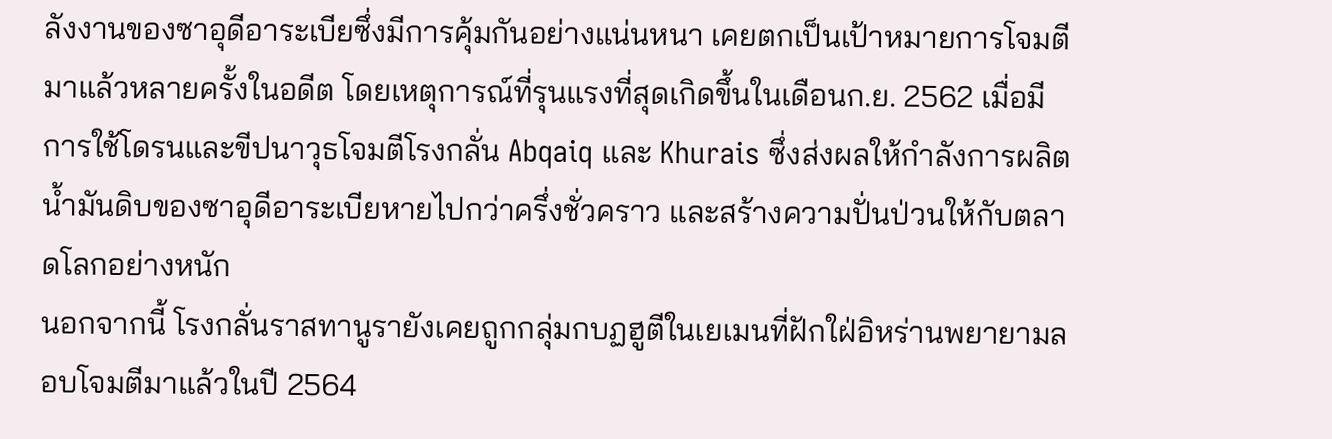ลังงานของซาอุดีอาระเบียซึ่งมีการคุ้มกันอย่างแน่นหนา เคยตกเป็นเป้าหมายการโจมตีมาแล้วหลายครั้งในอดีต โดยเหตุการณ์ที่รุนแรงที่สุดเกิดขึ้นในเดือนก.ย. 2562 เมื่อมีการใช้โดรนและขีปนาวุธโจมตีโรงกลั่น Abqaiq และ Khurais ซึ่งส่งผลให้กำลังการผลิตน้ำมันดิบของซาอุดีอาระเบียหายไปกว่าครึ่งชั่วคราว และสร้างความปั่นป่วนให้กับตลาดโลกอย่างหนัก
นอกจากนี้ โรงกลั่นราสทานูรายังเคยถูกกลุ่มกบฏฮูตีในเยเมนที่ฝักใฝ่อิหร่านพยายามลอบโจมตีมาแล้วในปี 2564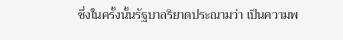ซึ่งในครั้งนั้นรัฐบาลริยาดประณามว่า เป็นความพ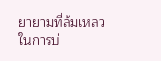ยายามที่ล้มเหลวในการบ่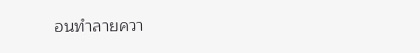อนทำลายควา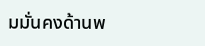มมั่นคงด้านพ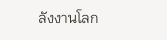ลังงานโลก